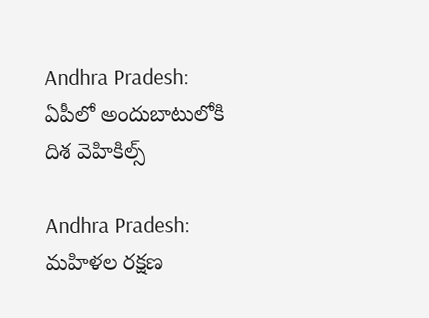Andhra Pradesh: ఏపీలో అందుబాటులోకి దిశ వెహికిల్స్

Andhra Pradesh: మహిళల రక్షణ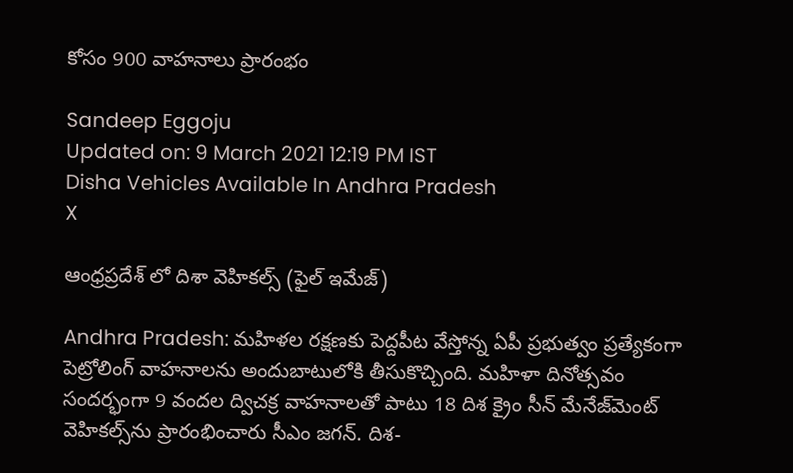కోసం 900 వాహనాలు ప్రారంభం

Sandeep Eggoju
Updated on: 9 March 2021 12:19 PM IST
Disha Vehicles Available In Andhra Pradesh
X

ఆంధ్రప్రదేశ్ లో దిశా వెహికల్స్ (ఫైల్ ఇమేజ్)

Andhra Pradesh: మహిళల రక్షణకు పెద్దపీట వేస్తోన్న ఏపీ ప్రభుత్వం ప్రత్యేకంగా పెట్రోలింగ్ వాహనాలను అందుబాటులోకి తీసుకొచ్చింది. మహిళా దినోత్సవం సందర్భంగా 9 వందల ద్విచక్ర వాహనాలతో పాటు 18 దిశ క్రైం సీన్‌ మేనేజ్‌మెంట్‌ వెహికల్స్‌ను ప్రారంభించారు సీఎం జగన్. దిశ-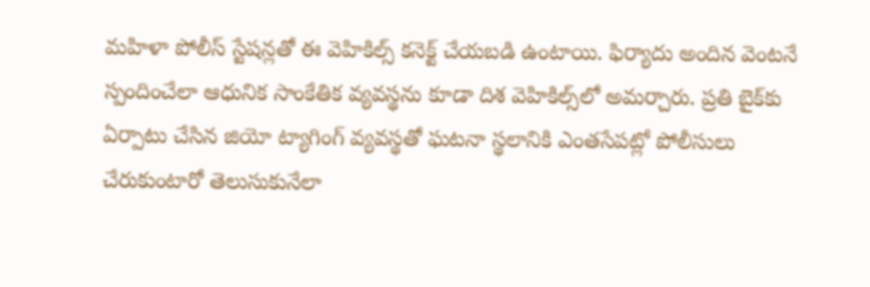మహిళా పోలీస్ స్టేషన్లతో ఈ వెహికిల్స్ కనెక్ట్ చేయబడి ఉంటాయి. ఫిర్యాదు అందిన వెంటనే స్పందించేలా ఆధునిక సాంకేతిక వ్యవస్థను కూడా దిశ వెహికిల్స్‌లో అమర్చారు. ప్రతి బైక్‌కు ఏర్పాటు చేసిన జియో ట్యాగింగ్‌ వ్యవస్థతో ఘటనా స్థలానికి ఎంతసేపట్లో పోలీసులు చేరుకుంటారో తెలుసుకునేలా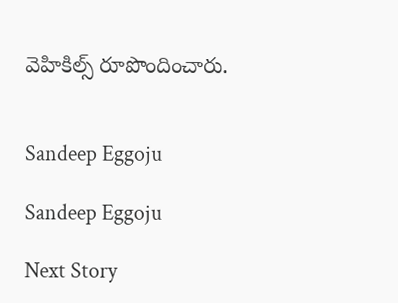వెహికిల్స్ రూపొందించారు.


Sandeep Eggoju

Sandeep Eggoju

Next Story